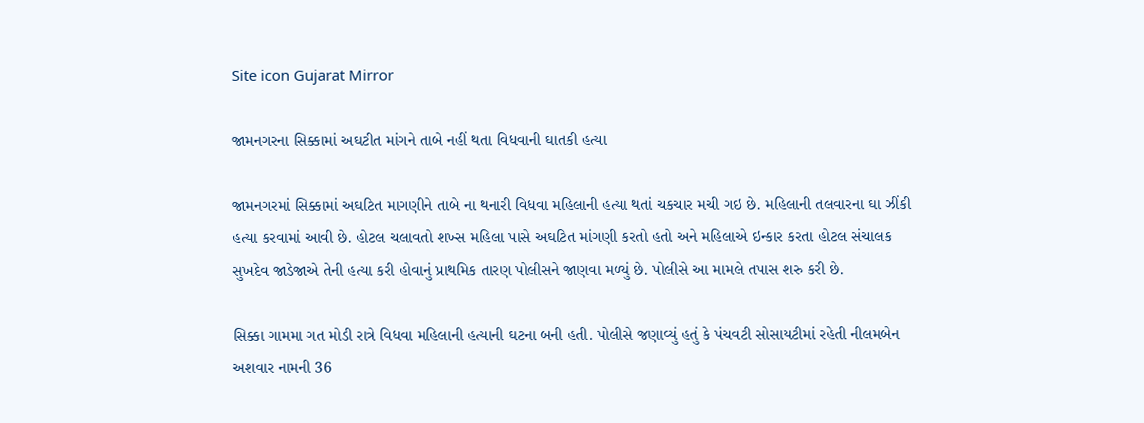Site icon Gujarat Mirror

જામનગરના સિક્કામાં અઘટીત માંગને તાબે નહીં થતા વિધવાની ઘાતકી હત્યા

જામનગરમાં સિક્કામાં અઘટિત માગણીને તાબે ના થનારી વિધવા મહિલાની હત્યા થતાં ચકચાર મચી ગઇ છે. મહિલાની તલવારના ઘા ઝીંકી હત્યા કરવામાં આવી છે. હોટલ ચલાવતો શખ્સ મહિલા પાસે અઘટિત માંગણી કરતો હતો અને મહિલાએ ઇન્કાર કરતા હોટલ સંચાલક સુખદેવ જાડેજાએ તેની હત્યા કરી હોવાનું પ્રાથમિક તારણ પોલીસને જાણવા મળ્યું છે. પોલીસે આ મામલે તપાસ શરુ કરી છે.

સિક્કા ગામમા ગત મોડી રાત્રે વિધવા મહિલાની હત્યાની ઘટના બની હતી. પોલીસે જણાવ્યું હતું કે પંચવટી સોસાયટીમાં રહેતી નીલમબેન અશવાર નામની 36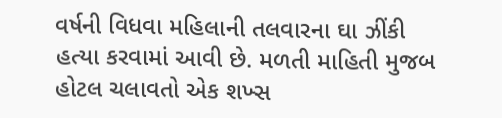વર્ષની વિધવા મહિલાની તલવારના ઘા ઝીંકી હત્યા કરવામાં આવી છે. મળતી માહિતી મુજબ હોટલ ચલાવતો એક શખ્સ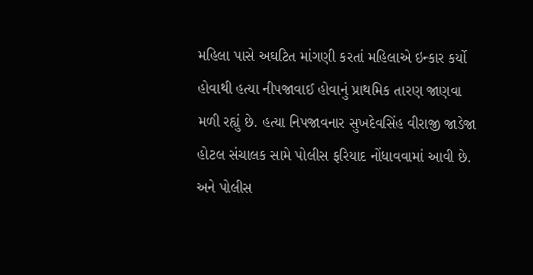મહિલા પાસે અઘટિત માંગણી કરતાં મહિલાએ ઇન્કાર કર્યો હોવાથી હત્યા નીપજાવાઈ હોવાનું પ્રાથમિક તારણ જાણવા મળી રહ્યું છે. હત્યા નિપજાવનાર સુખદેવસિંહ વીરાજી જાડેજા હોટલ સંચાલક સામે પોલીસ ફરિયાદ નોંધાવવામાં આવી છે. અને પોલીસ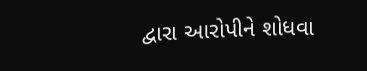દ્વારા આરોપીને શોધવા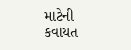માટેની કવાયત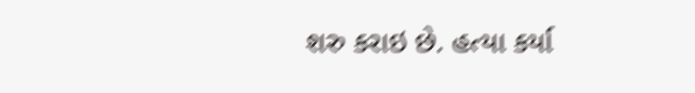શરુ કરાઇ છે. હત્યા કર્યા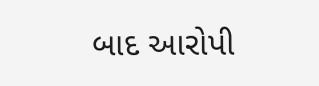બાદ આરોપી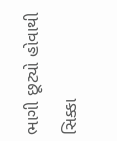ભાગી છૂટ્યો હોવાથી સિક્કા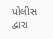પોલીસ દ્વારા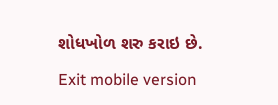શોધખોળ શરુ કરાઇ છે.

Exit mobile version